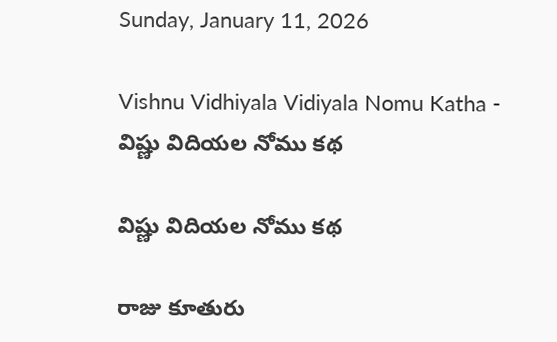Sunday, January 11, 2026

Vishnu Vidhiyala Vidiyala Nomu Katha - విష్ణు విదియల నోము కథ

విష్ణు విదియల నోము కథ

రాజు కూతురు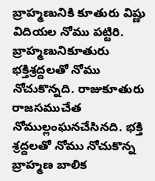బ్రాహ్మణునికి కూతురు విష్ణు విదియల నోము పట్టిరి. బ్రాహ్మణునికూతురు భక్తిశ్రద్దలతో నోము నోచుకొన్నది. రాజుకూతురు రాజసముచేత నోముల్లంఘనచేసినది. భక్తి శ్రద్దలతో నోము నోచుకొన్న బ్రాహ్మణ బాలిక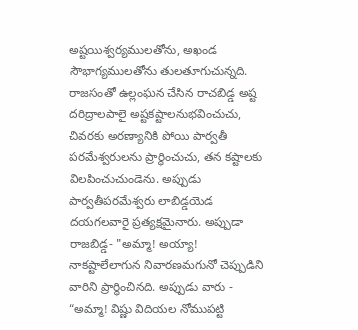అష్టయిశ్వర్యములతోను, అఖండ సౌభాగ్యములతోను తులతూగుచున్నది. రాజసంతో ఉల్లంఘన చేసిన రాచబిడ్డ అష్ట దరిద్రాలపాలై అష్టకష్టాలనుభవించుచు, చివరకు అరణ్యానికి పోయి పార్వతీ పరమేశ్వరులను ప్రార్థించుచు, తన కష్టాలకు విలపించుచుండెను. అప్పుడు పార్వతీపరమేశ్వరు లాబిడ్డయెడ దయగలవారై ప్రత్యక్షమైనారు. అప్పుడా రాజబిడ్డ- "అమ్మా! అయ్యా! నాకష్టాలేలాగున నివారణమగునో చెప్పుడిని వారిని ప్రార్థించినది. అప్పుడు వారు - “అమ్మా! విష్ణు విదియల నోముపట్టి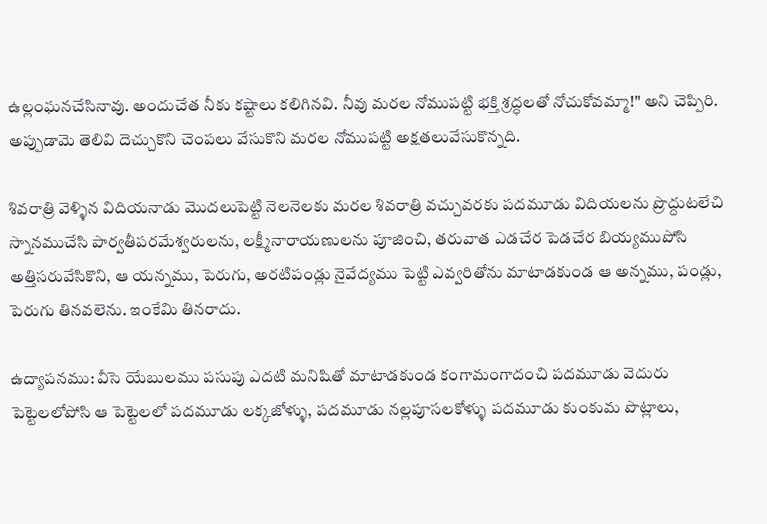ఉల్లంఘనచేసినావు. అందుచేత నీకు కష్టాలు కలిగినవి. నీవు మరల నోముపట్టి భక్తి శ్రద్ధలతో నోచుకోవమ్మా!" అని చెప్పిరి. అప్పుడామె తెలివి దెచ్చుకొని చెంపలు వేసుకొని మరల నోముపట్టి అక్షతలువేసుకొన్నది.

శివరాత్రి వెళ్ళిన విదియనాడు మొదలుపెట్టి నెలనెలకు మరల శివరాత్రి వచ్చువరకు పదమూడు విదియలను ప్రొద్దుటలేచి స్నానముచేసి పార్వతీపరమేశ్వరులను, లక్ష్మీనారాయణులను పూజించి, తరువాత ఎడచేర పెడచేర బియ్యముపోసి అత్తిసరువేసికొని, ఆ యన్నము, పెరుగు, అరటిపండ్లు నైవేద్యము పెట్టి ఎవ్వరితోను మాటాడకుండ ఆ అన్నము, పండ్లు, పెరుగు తినవలెను. ఇంకేమి తినరాదు.

ఉద్యాపనము: వీసె యేబులము పసుపు ఎదటి మనిషితో మాటాడకుండ కంగామంగాదంచి పదమూడు వెదురు పెట్టెలలోపోసి ఆ పెట్టెలలో పదమూడు లక్కజోళ్ళు, పదమూడు నల్లపూసలకోళ్ళు పదమూడు కుంకుమ పొట్లాలు,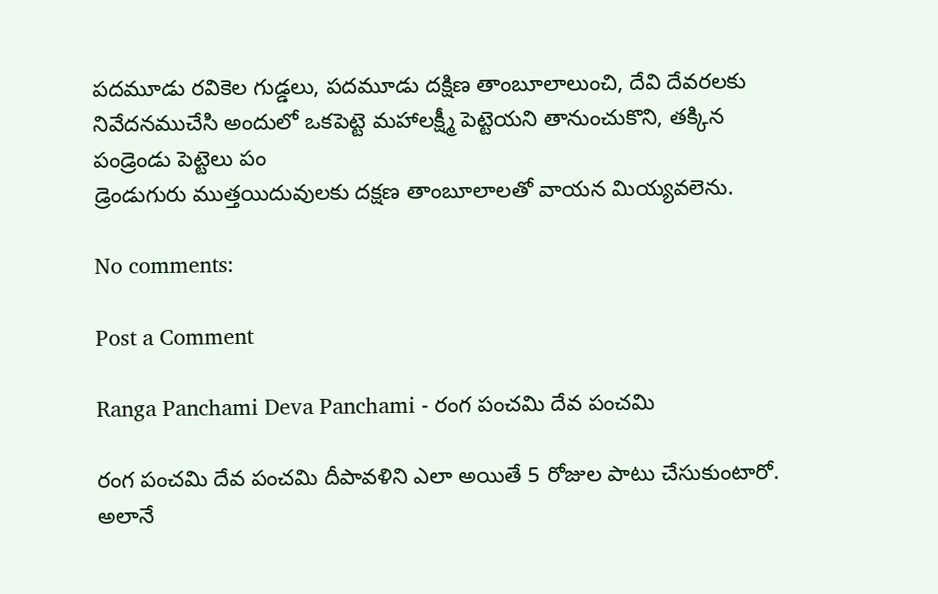పదమూడు రవికెల గుడ్డలు, పదమూడు దక్షిణ తాంబూలాలుంచి, దేవి దేవరలకు నివేదనముచేసి అందులో ఒకపెట్టె మహాలక్ష్మీ పెట్టెయని తానుంచుకొని, తక్కిన పండ్రెండు పెట్టెలు పం
డ్రెండుగురు ముత్తయిదువులకు దక్షణ తాంబూలాలతో వాయన మియ్యవలెను.

No comments:

Post a Comment

Ranga Panchami Deva Panchami - రంగ పంచమి దేవ పంచమి

రంగ పంచమి దేవ పంచమి దీపావళిని ఎలా అయితే 5 రోజుల పాటు చేసుకుంటారో. అలానే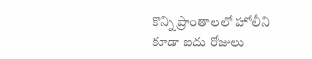కొన్ని ప్రాంతాలలో హోలీని కూడా ఐదు రోజులు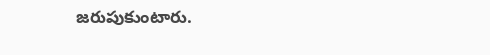జరుపుకుంటారు.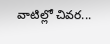వాటిల్లో చివర...